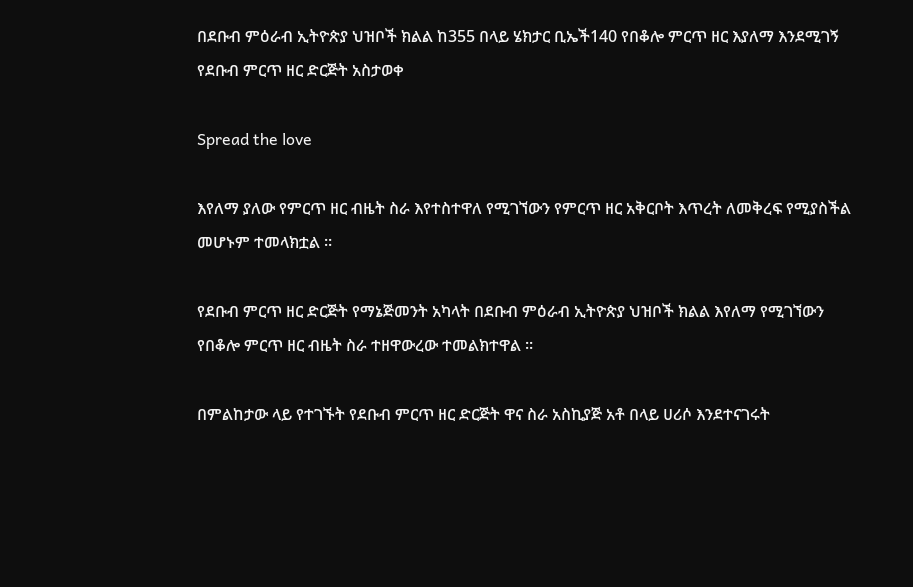በደቡብ ምዕራብ ኢትዮጵያ ህዝቦች ክልል ከ355 በላይ ሄክታር ቢኤች140 የበቆሎ ምርጥ ዘር እያለማ እንደሚገኝ የደቡብ ምርጥ ዘር ድርጅት አስታወቀ

Spread the love

እየለማ ያለው የምርጥ ዘር ብዜት ስራ እየተስተዋለ የሚገኘውን የምርጥ ዘር አቅርቦት እጥረት ለመቅረፍ የሚያስችል መሆኑም ተመላክቷል ።

የደቡብ ምርጥ ዘር ድርጅት የማኔጅመንት አካላት በደቡብ ምዕራብ ኢትዮጵያ ህዝቦች ክልል እየለማ የሚገኘውን የበቆሎ ምርጥ ዘር ብዜት ስራ ተዘዋውረው ተመልክተዋል ።

በምልከታው ላይ የተገኙት የደቡብ ምርጥ ዘር ድርጅት ዋና ስራ አስኪያጅ አቶ በላይ ሀሪሶ እንደተናገሩት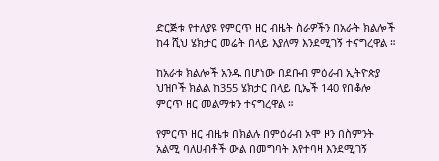ድርጅቱ የተለያዩ የምርጥ ዘር ብዜት ስራዎችን በአራት ክልሎች ከ4 ሺህ ሄክታር መሬት በላይ እያለማ እንደሚገኝ ተናግረዋል ።

ከአራቱ ክልሎች አንዱ በሆነው በደቡብ ምዕራብ ኢትዮጵያ ህዝቦች ክልል ከ355 ሄክታር በላይ ቢኤች 140 የበቆሎ ምርጥ ዘር መልማቱን ተናግረዋል ።

የምርጥ ዘር ብዜቱ በክልሉ በምዕራብ ኦሞ ዞን በስምንት አልሚ ባለሀብቶች ውል በመግባት እየተባዛ እንደሚገኝ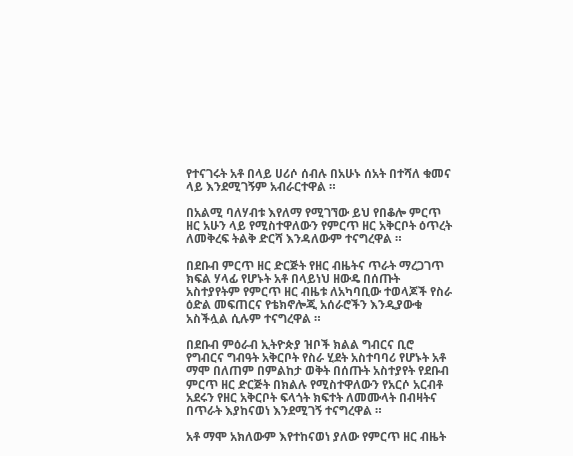የተናገሩት አቶ በላይ ሀሪሶ ሰብሉ በአሁኑ ሰአት በተሻለ ቁመና ላይ እንደሚገኝም አብራርተዋል ።

በአልሚ ባለሃብቱ እየለማ የሚገኘው ይህ የበቆሎ ምርጥ ዘር አሁን ላይ የሚስተዋለውን የምርጥ ዘር አቅርቦት ዕጥረት ለመቅረፍ ትልቅ ድርሻ እንዳለውም ተናግረዋል ።

በደቡብ ምርጥ ዘር ድርጅት የዘር ብዜትና ጥራት ማረጋገጥ ክፍል ሃላፊ የሆኑት አቶ በላይነህ ዘውዴ በሰጡት አስተያየትም የምርጥ ዘር ብዜቱ ለአካባቢው ተወላጆች የስራ ዕድል መፍጠርና የቴክኖሎጂ አሰራሮችን እንዲያውቁ አስችሏል ሲሉም ተናግረዋል ።

በደቡብ ምዕራብ ኢትዮጵያ ዝቦች ክልል ግብርና ቢሮ የግብርና ግብዓት አቅርቦት የስራ ሂደት አስተባባሪ የሆኑት አቶ ማሞ በለጠም በምልከታ ወቅት በሰጡት አስተያየት የደቡብ ምርጥ ዘር ድርጅት በክልሉ የሚስተዋለውን የአርሶ አርብቶ አደሩን የዘር አቅርቦት ፍላጎት ክፍተት ለመሙላት በብዛትና በጥራት እያከናወነ እንደሚገኝ ተናግረዋል ።

አቶ ማሞ አክለውም እየተከናወነ ያለው የምርጥ ዘር ብዜት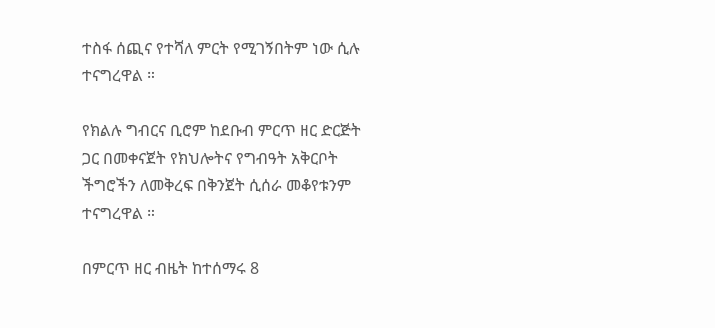ተስፋ ሰጪና የተሻለ ምርት የሚገኝበትም ነው ሲሉ ተናግረዋል ።

የክልሉ ግብርና ቢሮም ከደቡብ ምርጥ ዘር ድርጅት ጋር በመቀናጀት የክህሎትና የግብዓት አቅርቦት ችግሮችን ለመቅረፍ በቅንጀት ሲሰራ መቆየቱንም ተናግረዋል ።

በምርጥ ዘር ብዜት ከተሰማሩ 8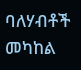ባለሃብቶች መካከል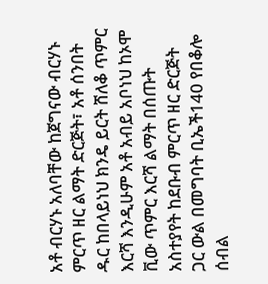አቶ ብርሃኑ አለባቸው ከጀግናው ብርሃኑ ምርጥ ዘር ልማት ድርጅት፣ አቶ ሰንበት ዱር ከበላይነህ ክንዴ ይርት ሸለቆ ጥምር እርሻ እንዲሁም አቶ አብይ አቦነህ ከኦሞ ቪው ጥምር እርሻ ልማት በሰጡት አስተያየት ከደቡብ ምርጥ ዘር ድርጅት ጋር ውል በመግባት ቢኤች140 የበቆሎ ሰብል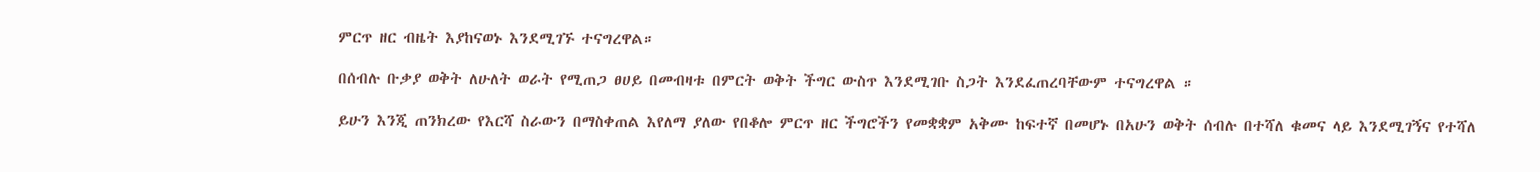ምርጥ ዘር ብዜት እያከናወኑ እንደሚገኙ ተናግረዋል።

በሰብሉ ቡቃያ ወቅት ለሁለት ወራት የሚጠጋ ፀሀይ በመብዛቱ በምርት ወቅት ችግር ውስጥ እንደሚገቡ ስጋት እንደፈጠረባቸውም ተናግረዋል ።

ይሁን እንጂ ጠንክረው የእርሻ ስራውን በማስቀጠል እየለማ ያለው የበቆሎ ምርጥ ዘር ችግሮችን የመቋቋም አቅሙ ከፍተኛ በመሆኑ በአሁን ወቅት ሰብሉ በተሻለ ቁመና ላይ እንደሚገኝና የተሻለ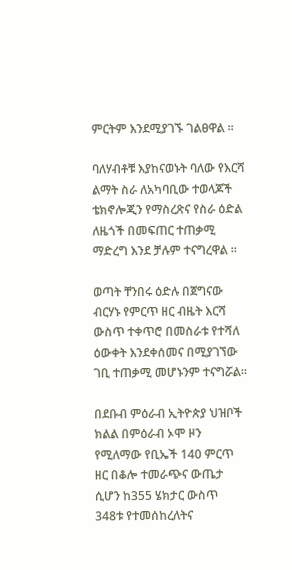ምርትም እንደሚያገኙ ገልፀዋል ።

ባለሃብቶቹ እያከናወኑት ባለው የእርሻ ልማት ስራ ለአካባቢው ተወላጆች ቴክኖሎጂን የማስረጽና የስራ ዕድል ለዜጎች በመፍጠር ተጠቃሚ ማድረግ እንደ ቻሉም ተናግረዋል ።

ወጣት ቸንበሩ ዕድሉ በጀግናው ብርሃኑ የምርጥ ዘር ብዜት እርሻ ውስጥ ተቀጥሮ በመስራቱ የተሻለ ዕውቀት እንደቀሰመና በሚያገኘው ገቢ ተጠቃሚ መሆኑንም ተናግሯል።

በደቡብ ምዕራብ ኢትዮጵያ ህዝቦች ክልል በምዕራብ ኦሞ ዞን የሚለማው የቢኤች 140 ምርጥ ዘር በቆሎ ተመራጭና ውጤታ ሲሆን ከ355 ሄክታር ውስጥ 348ቱ የተመሰከረለትና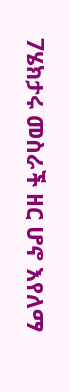7ሄክታሩ መስራች ዘር ሆኖ እየለማ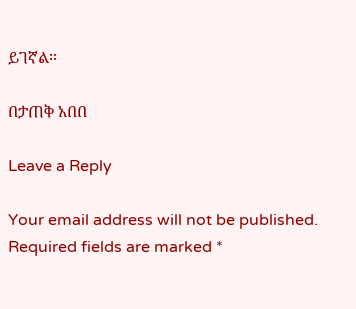ይገኛል።

በታጠቅ አበበ

Leave a Reply

Your email address will not be published. Required fields are marked *